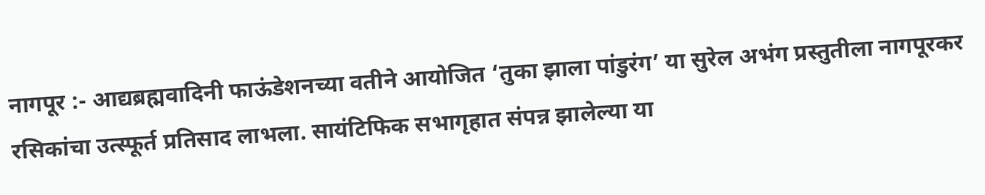नागपूर :- आद्यब्रह्मवादिनी फाऊंडेशनच्या वतीने आयोजित ‘तुका झाला पांडुरंग’ या सुरेल अभंग प्रस्तुतीला नागपूरकर रसिकांचा उत्स्फूर्त प्रतिसाद लाभला. सायंटिफिक सभागृहात संपन्न झालेल्या या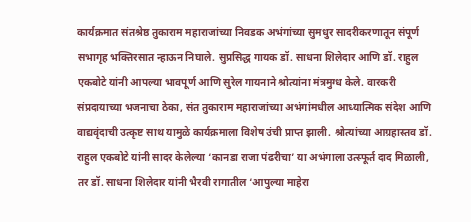कार्यक्रमात संतश्रेष्ठ तुकाराम महाराजांच्या निवडक अभंगांच्या सुमधुर सादरीकरणातून संपूर्ण सभागृह भक्तिरसात न्हाऊन निघाले. सुप्रसिद्ध गायक डॉ. साधना शिलेदार आणि डॉ. राहुल एकबोटे यांनी आपल्या भावपूर्ण आणि सुरेल गायनाने श्रोत्यांना मंत्रमुग्ध केले. वारकरी संप्रदायाच्या भजनाचा ठेका, संत तुकाराम महाराजांच्या अभंगांमधील आध्यात्मिक संदेश आणि वाद्यवृंदाची उत्कृष्ट साथ यामुळे कार्यक्रमाला विशेष उंची प्राप्त झाली. श्रोत्यांच्या आग्रहास्तव डॉ. राहुल एकबोटे यांनी सादर केलेल्या ‘कानडा राजा पंढरीचा’ या अभंगाला उत्स्फूर्त दाद मिळाली, तर डॉ. साधना शिलेदार यांनी भैरवी रागातील ‘आपुल्या माहेरा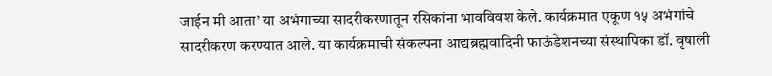जाईन मी आता’ या अभंगाच्या सादरीकरणातून रसिकांना भावविवश केले. कार्यक्रमात एकूण १५ अभंगांचे सादरीकरण करण्यात आले. या कार्यक्रमाची संकल्पना आद्यब्रह्मवादिनी फाऊंडेशनच्या संस्थापिका डॉ. वृषाली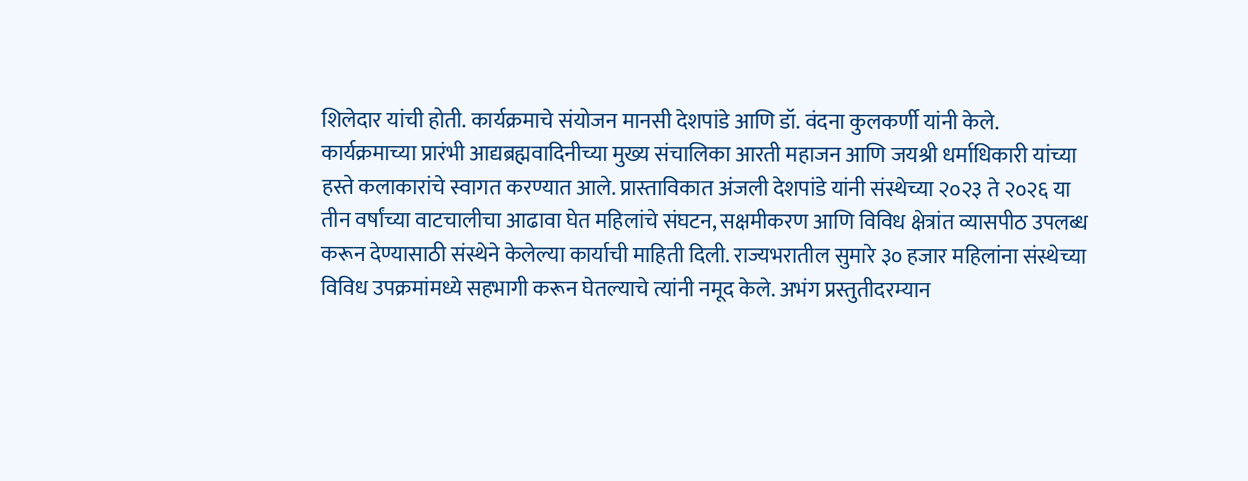शिलेदार यांची होती. कार्यक्रमाचे संयोजन मानसी देशपांडे आणि डॉ. वंदना कुलकर्णी यांनी केले.
कार्यक्रमाच्या प्रारंभी आद्यब्रह्मवादिनीच्या मुख्य संचालिका आरती महाजन आणि जयश्री धर्माधिकारी यांच्या हस्ते कलाकारांचे स्वागत करण्यात आले. प्रास्ताविकात अंजली देशपांडे यांनी संस्थेच्या २०२३ ते २०२६ या तीन वर्षांच्या वाटचालीचा आढावा घेत महिलांचे संघटन, सक्षमीकरण आणि विविध क्षेत्रांत व्यासपीठ उपलब्ध करून देण्यासाठी संस्थेने केलेल्या कार्याची माहिती दिली. राज्यभरातील सुमारे ३० हजार महिलांना संस्थेच्या विविध उपक्रमांमध्ये सहभागी करून घेतल्याचे त्यांनी नमूद केले. अभंग प्रस्तुतीदरम्यान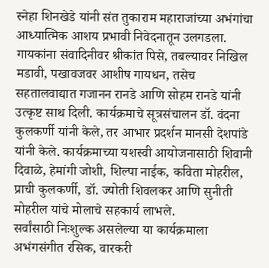स्नेहा शिनखेडे यांनी संत तुकाराम महाराजांच्या अभंगांचा आध्यात्मिक आशय प्रभावी निवेदनातून उलगडला. गायकांना संवादिनीवर श्रीकांत पिसे, तबल्यावर निखिल मडावी, पखावजवर आशीष गायधन, तसेच सहतालवाद्यात गजानन रानडे आणि सोहम रानडे यांनी उत्कृष्ट साथ दिली. कार्यक्रमाचे सूत्रसंचालन डॉ. वंदना कुलकर्णी यांनी केले, तर आभार प्रदर्शन मानसी देशपांडे यांनी केले. कार्यक्रमाच्या यशस्वी आयोजनासाठी शिवानी दिवाळे, हेमांगी जोशी, शिल्पा नाईक, कविता मोहरील, प्राची कुलकर्णी, डॉ. ज्योती शिवलकर आणि सुनीती मोहरील यांचे मोलाचे सहकार्य लाभले.
सर्वांसाठी निःशुल्क असलेल्या या कार्यक्रमाला अभंगसंगीत रसिक, वारकरी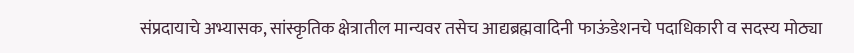संप्रदायाचे अभ्यासक, सांस्कृतिक क्षेत्रातील मान्यवर तसेच आद्यब्रह्मवादिनी फाऊंडेशनचे पदाधिकारी व सदस्य मोठ्या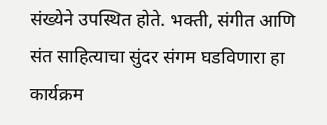संख्येने उपस्थित होते. भक्ती, संगीत आणि संत साहित्याचा सुंदर संगम घडविणारा हा कार्यक्रम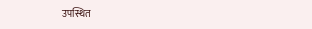उपस्थित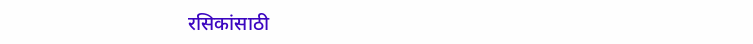रसिकांसाठी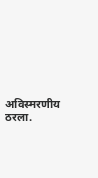अविस्मरणीय ठरला.